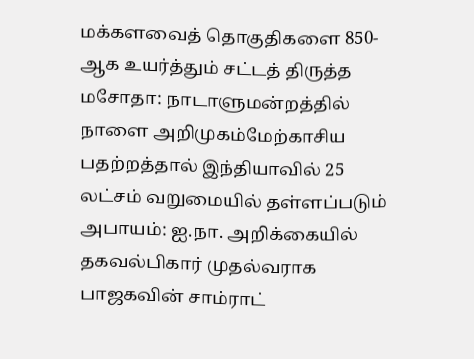மக்களவைத் தொகுதிகளை 850-ஆக உயர்த்தும் சட்டத் திருத்த மசோதா: நாடாளுமன்றத்தில் நாளை அறிமுகம்மேற்காசிய பதற்றத்தால் இந்தியாவில் 25 லட்சம் வறுமையில் தள்ளப்படும் அபாயம்: ஐ.நா. அறிக்கையில் தகவல்பிகார் முதல்வராக பாஜகவின் சாம்ராட்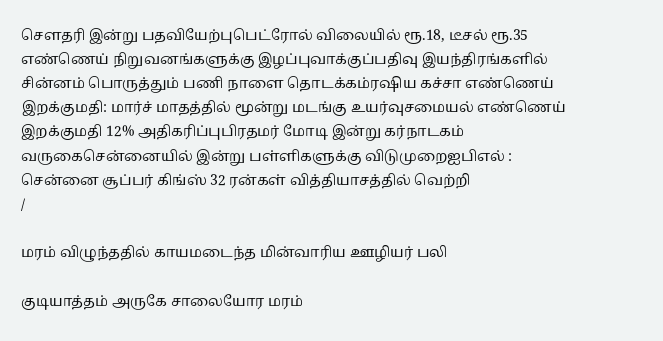செளதரி இன்று பதவியேற்புபெட்ரோல் விலையில் ரூ.18, டீசல் ரூ.35 எண்ணெய் நிறுவனங்களுக்கு இழப்புவாக்குப்பதிவு இயந்திரங்களில் சின்னம் பொருத்தும் பணி நாளை தொடக்கம்ரஷிய கச்சா எண்ணெய் இறக்குமதி: மார்ச் மாதத்தில் மூன்று மடங்கு உயர்வுசமையல் எண்ணெய் இறக்குமதி 12% அதிகரிப்புபிரதமர் மோடி இன்று கர்நாடகம் வருகைசென்னையில் இன்று பள்ளிகளுக்கு விடுமுறைஐபிஎல் : சென்னை சூப்பர் கிங்ஸ் 32 ரன்கள் வித்தியாசத்தில் வெற்றி
/

மரம் விழுந்ததில் காயமடைந்த மின்வாரிய ஊழியர் பலி

குடியாத்தம் அருகே சாலையோர மரம்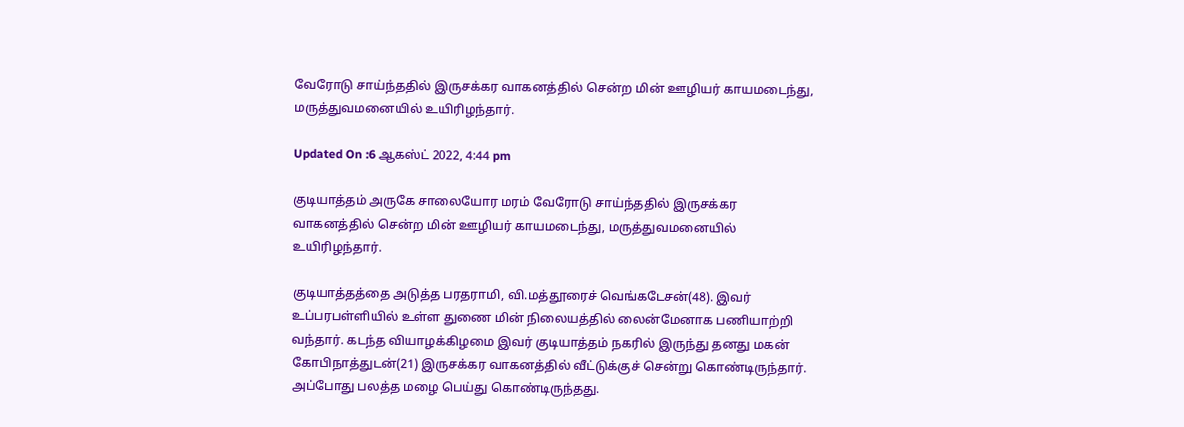வேரோடு சாய்ந்ததில் இருசக்கர வாகனத்தில் சென்ற மின் ஊழியர் காயமடைந்து, மருத்துவமனையில் உயிரிழந்தார்.

Updated On :6 ஆகஸ்ட் 2022, 4:44 pm

குடியாத்தம் அருகே சாலையோர மரம் வேரோடு சாய்ந்ததில் இருசக்கர வாகனத்தில் சென்ற மின் ஊழியர் காயமடைந்து, மருத்துவமனையில் உயிரிழந்தார்.

குடியாத்தத்தை அடுத்த பரதராமி, வி.மத்தூரைச் வெங்கடேசன்(48). இவர் உப்பரபள்ளியில் உள்ள துணை மின் நிலையத்தில் லைன்மேனாக பணியாற்றி வந்தார். கடந்த வியாழக்கிழமை இவர் குடியாத்தம் நகரில் இருந்து தனது மகன் கோபிநாத்துடன்(21) இருசக்கர வாகனத்தில் வீட்டுக்குச் சென்று கொண்டிருந்தார். அப்போது பலத்த மழை பெய்து கொண்டிருந்தது.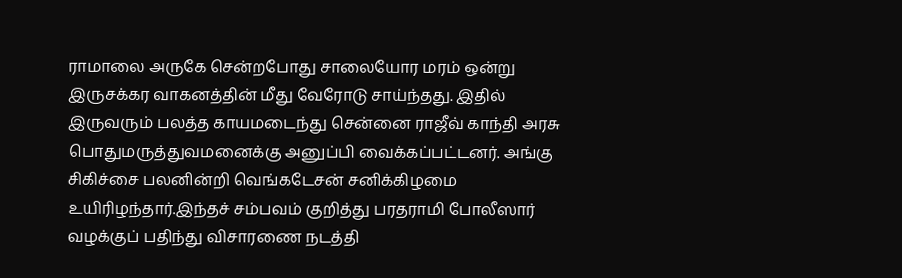ராமாலை அருகே சென்றபோது சாலையோர மரம் ஒன்று இருசக்கர வாகனத்தின் மீது வேரோடு சாய்ந்தது. இதில் இருவரும் பலத்த காயமடைந்து சென்னை ராஜீவ் காந்தி அரசு பொதுமருத்துவமனைக்கு அனுப்பி வைக்கப்பட்டனர். அங்கு சிகிச்சை பலனின்றி வெங்கடேசன் சனிக்கிழமை உயிரிழந்தார்.இந்தச் சம்பவம் குறித்து பரதராமி போலீஸார் வழக்குப் பதிந்து விசாரணை நடத்தி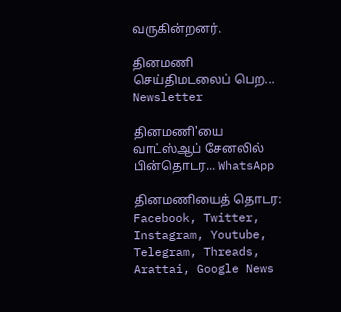வருகின்றனர்.

தினமணி செய்திமடலைப் பெற... Newsletter

தினமணி'யை வாட்ஸ்ஆப் சேனலில் பின்தொடர... WhatsApp

தினமணியைத் தொடர: Facebook, Twitter, Instagram, Youtube, Telegram, Threads, Arattai, Google News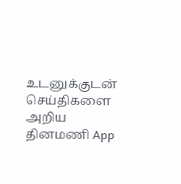உடனுக்குடன் செய்திகளை அறிய தினமணி App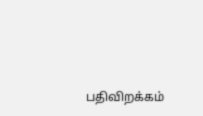பதிவிறக்கம்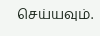செய்யவும்.